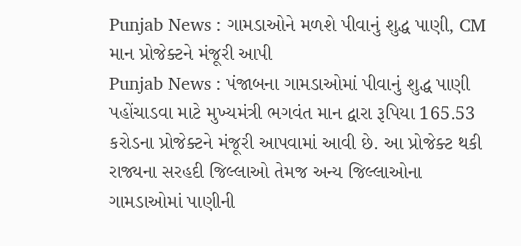Punjab News : ગામડાઓને મળશે પીવાનું શુદ્ધ પાણી, CM માન પ્રોજેક્ટને મંજૂરી આપી
Punjab News : પંજાબના ગામડાઓમાં પીવાનું શુદ્ધ પાણી પહોંચાડવા માટે મુખ્યમંત્રી ભગવંત માન દ્વારા રૂપિયા 165.53 કરોડના પ્રોજેક્ટને મંજૂરી આપવામાં આવી છે. આ પ્રોજેક્ટ થકી રાજ્યના સરહદી જિલ્લાઓ તેમજ અન્ય જિલ્લાઓના ગામડાઓમાં પાણીની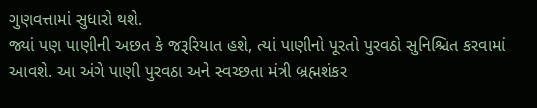ગુણવત્તામાં સુધારો થશે.
જ્યાં પણ પાણીની અછત કે જરૂરિયાત હશે, ત્યાં પાણીનો પૂરતો પુરવઠો સુનિશ્ચિત કરવામાં આવશે. આ અંગે પાણી પુરવઠા અને સ્વચ્છતા મંત્રી બ્રહ્મશંકર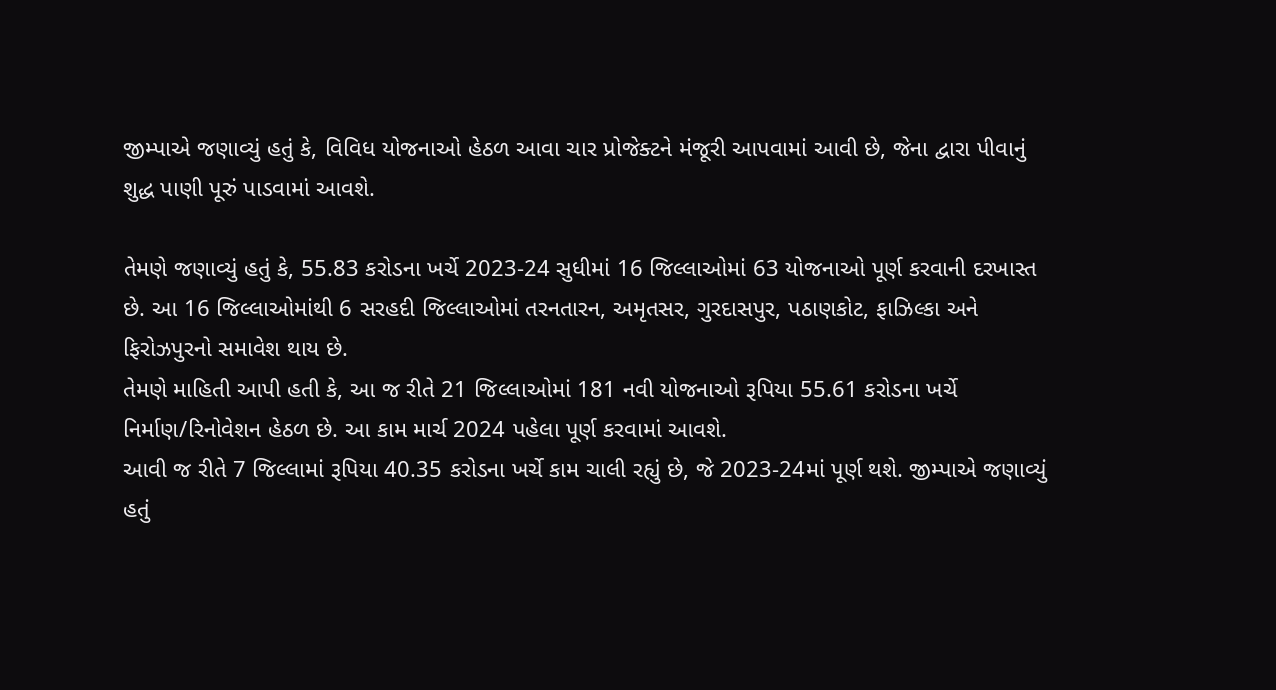જીમ્પાએ જણાવ્યું હતું કે, વિવિધ યોજનાઓ હેઠળ આવા ચાર પ્રોજેક્ટને મંજૂરી આપવામાં આવી છે, જેના દ્વારા પીવાનું શુદ્ધ પાણી પૂરું પાડવામાં આવશે.

તેમણે જણાવ્યું હતું કે, 55.83 કરોડના ખર્ચે 2023-24 સુધીમાં 16 જિલ્લાઓમાં 63 યોજનાઓ પૂર્ણ કરવાની દરખાસ્ત છે. આ 16 જિલ્લાઓમાંથી 6 સરહદી જિલ્લાઓમાં તરનતારન, અમૃતસર, ગુરદાસપુર, પઠાણકોટ, ફાઝિલ્કા અને ફિરોઝપુરનો સમાવેશ થાય છે.
તેમણે માહિતી આપી હતી કે, આ જ રીતે 21 જિલ્લાઓમાં 181 નવી યોજનાઓ રૂપિયા 55.61 કરોડના ખર્ચે નિર્માણ/રિનોવેશન હેઠળ છે. આ કામ માર્ચ 2024 પહેલા પૂર્ણ કરવામાં આવશે.
આવી જ રીતે 7 જિલ્લામાં રૂપિયા 40.35 કરોડના ખર્ચે કામ ચાલી રહ્યું છે, જે 2023-24માં પૂર્ણ થશે. જીમ્પાએ જણાવ્યું હતું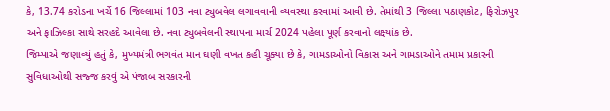કે, 13.74 કરોડના ખર્ચે 16 જિલ્લામાં 103 નવા ટ્યુબવેલ લગાવવાની વ્યવસ્થા કરવામાં આવી છે. તેમાંથી 3 જિલ્લા પઠાણકોટ, ફિરોઝપુર અને ફાઝિલ્કા સાથે સરહદે આવેલા છે. નવા ટ્યુબવેલની સ્થાપના માર્ચ 2024 પહેલા પૂર્ણ કરવાનો લક્ષ્યાંક છે.
જિમ્પાએ જણાવ્યું હતું કે, મુખ્યમંત્રી ભગવંત માન ઘણી વખત કહી ચૂક્યા છે કે, ગામડાઓનો વિકાસ અને ગામડાઓને તમામ પ્રકારની સુવિધાઓથી સજ્જ કરવું એ પંજાબ સરકારની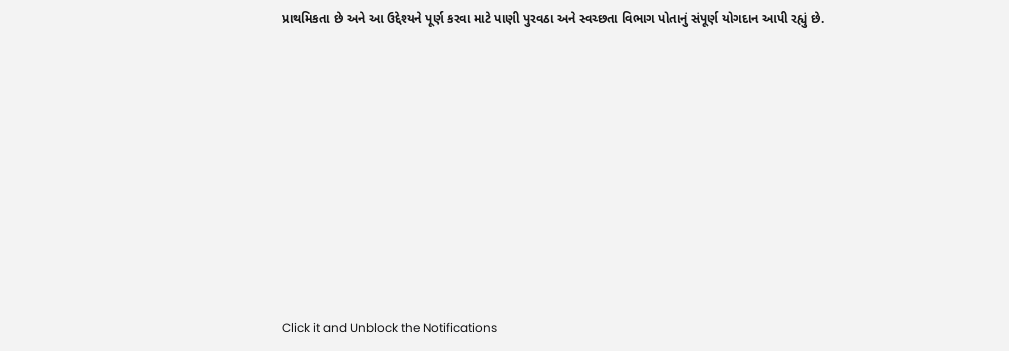પ્રાથમિકતા છે અને આ ઉદ્દેશ્યને પૂર્ણ કરવા માટે પાણી પુરવઠા અને સ્વચ્છતા વિભાગ પોતાનું સંપૂર્ણ યોગદાન આપી રહ્યું છે.












Click it and Unblock the Notifications